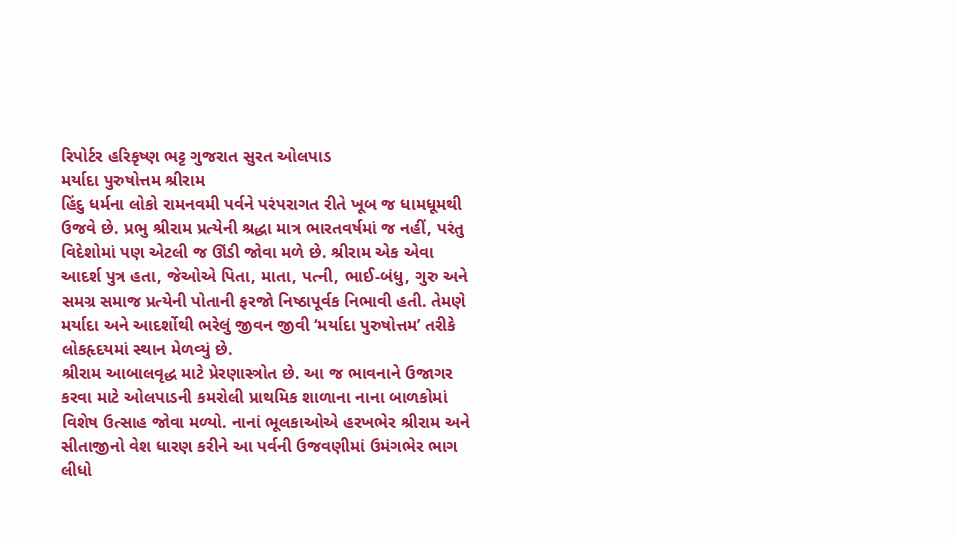રિપોર્ટર હરિકૃષ્ણ ભટ્ટ ગુજરાત સુરત ઓલપાડ
મર્યાદા પુરુષોત્તમ શ્રીરામ
હિંદુ ધર્મના લોકો રામનવમી પર્વને પરંપરાગત રીતે ખૂબ જ ધામધૂમથી ઉજવે છે. પ્રભુ શ્રીરામ પ્રત્યેની શ્રદ્ધા માત્ર ભારતવર્ષમાં જ નહીં, પરંતુ વિદેશોમાં પણ એટલી જ ઊંડી જોવા મળે છે. શ્રીરામ એક એવા આદર્શ પુત્ર હતા, જેઓએ પિતા, માતા, પત્ની, ભાઈ-બંધુ, ગુરુ અને સમગ્ર સમાજ પ્રત્યેની પોતાની ફરજો નિષ્ઠાપૂર્વક નિભાવી હતી. તેમણે મર્યાદા અને આદર્શોથી ભરેલું જીવન જીવી ‘મર્યાદા પુરુષોત્તમ’ તરીકે લોકહૃદયમાં સ્થાન મેળવ્યું છે.
શ્રીરામ આબાલવૃદ્ધ માટે પ્રેરણાસ્ત્રોત છે. આ જ ભાવનાને ઉજાગર કરવા માટે ઓલપાડની કમરોલી પ્રાથમિક શાળાના નાના બાળકોમાં વિશેષ ઉત્સાહ જોવા મળ્યો. નાનાં ભૂલકાઓએ હરખભેર શ્રીરામ અને સીતાજીનો વેશ ધારણ કરીને આ પર્વની ઉજવણીમાં ઉમંગભેર ભાગ લીધો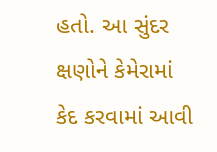હતો. આ સુંદર ક્ષણોને કેમેરામાં કેદ કરવામાં આવી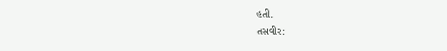હતી.
તસવીર: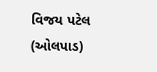વિજય પટેલ (ઓલપાડ)